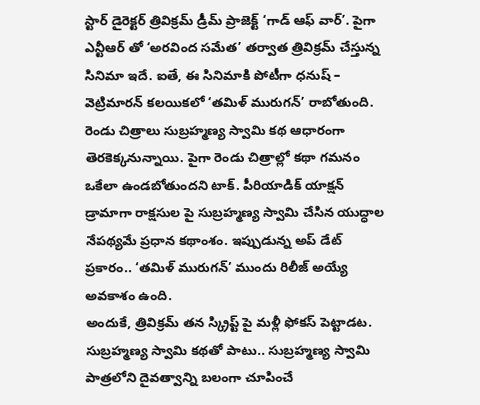స్టార్ డైరెక్టర్ త్రివిక్రమ్ డ్రీమ్ ప్రాజెక్ట్ ‘గాడ్ ఆఫ్ వార్’. పైగా ఎన్టీఆర్ తో ‘అరవింద సమేత’ తర్వాత త్రివిక్రమ్ చేస్తున్న సినిమా ఇదే. ఐతే, ఈ సినిమాకి పోటీగా ధనుష్ – వెట్రిమారన్ కలయికలో ‘తమిళ్ మురుగన్’ రాబోతుంది. రెండు చిత్రాలు సుబ్రహ్మణ్య స్వామి కథ ఆధారంగా తెరకెక్కనున్నాయి. పైగా రెండు చిత్రాల్లో కథా గమనం ఒకేలా ఉండబోతుందని టాక్. పీరియాడిక్ యాక్షన్ డ్రామాగా రాక్షసుల పై సుబ్రహ్మణ్య స్వామి చేసిన యుద్ధాల నేపథ్యమే ప్రధాన కథాంశం. ఇప్పుడున్న అప్ డేట్ ప్రకారం.. ‘తమిళ్ మురుగన్’ ముందు రిలీజ్ అయ్యే అవకాశం ఉంది.
అందుకే, త్రివిక్రమ్ తన స్క్రిప్ట్ పై మళ్లీ ఫోకస్ పెట్టాడట. సుబ్రహ్మణ్య స్వామి కథతో పాటు.. సుబ్రహ్మణ్య స్వామి పాత్రలోని దైవత్వాన్ని బలంగా చూపించే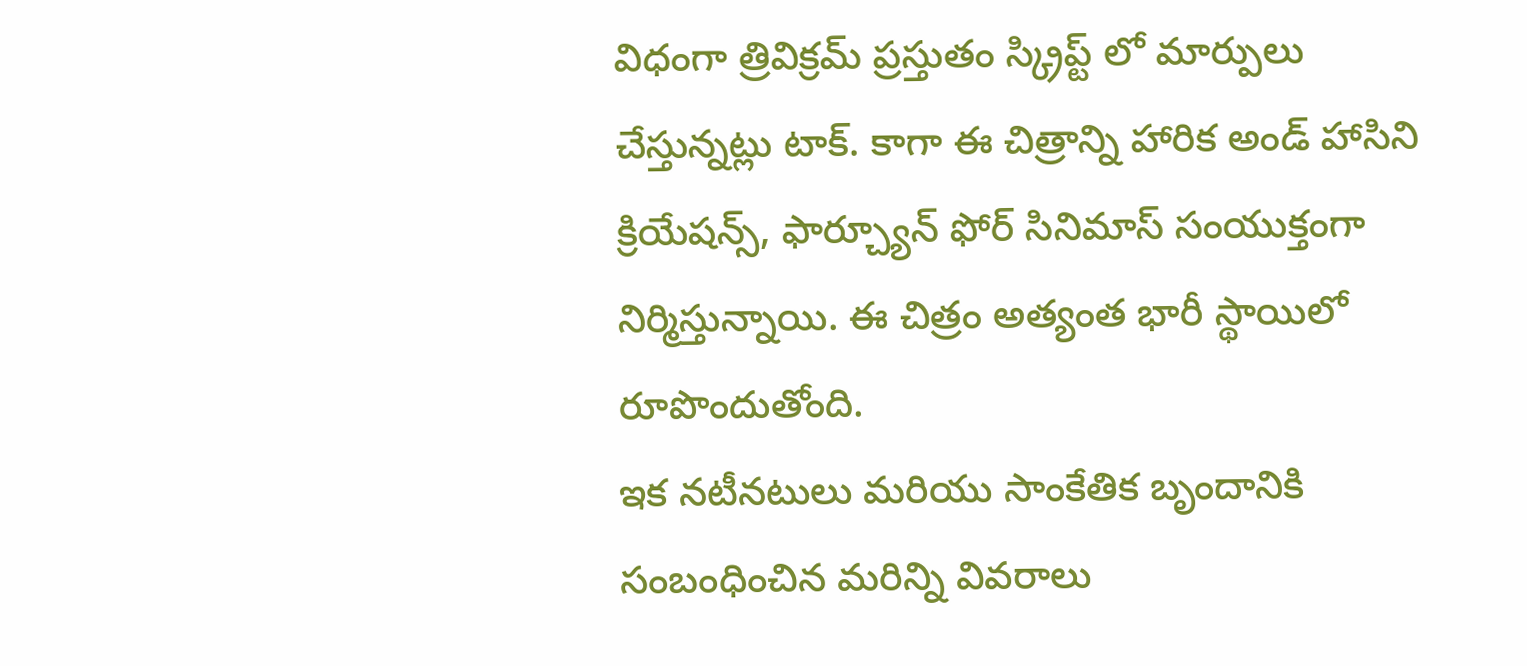విధంగా త్రివిక్రమ్ ప్రస్తుతం స్క్రిప్ట్ లో మార్పులు చేస్తున్నట్లు టాక్. కాగా ఈ చిత్రాన్ని హారిక అండ్ హాసిని క్రియేషన్స్, ఫార్చ్యూన్ ఫోర్ సినిమాస్ సంయుక్తంగా నిర్మిస్తున్నాయి. ఈ చిత్రం అత్యంత భారీ స్థాయిలో రూపొందుతోంది.
ఇక నటీనటులు మరియు సాంకేతిక బృందానికి సంబంధించిన మరిన్ని వివరాలు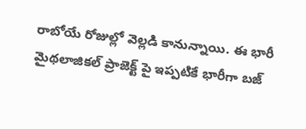రాబోయే రోజుల్లో వెల్లడి కానున్నాయి. ఈ భారీ మైథలాజికల్ ప్రాజెక్ట్ పై ఇప్పటికే భారీగా బజ్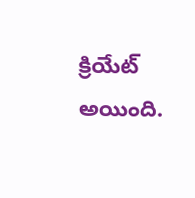క్రియేట్ అయింది.